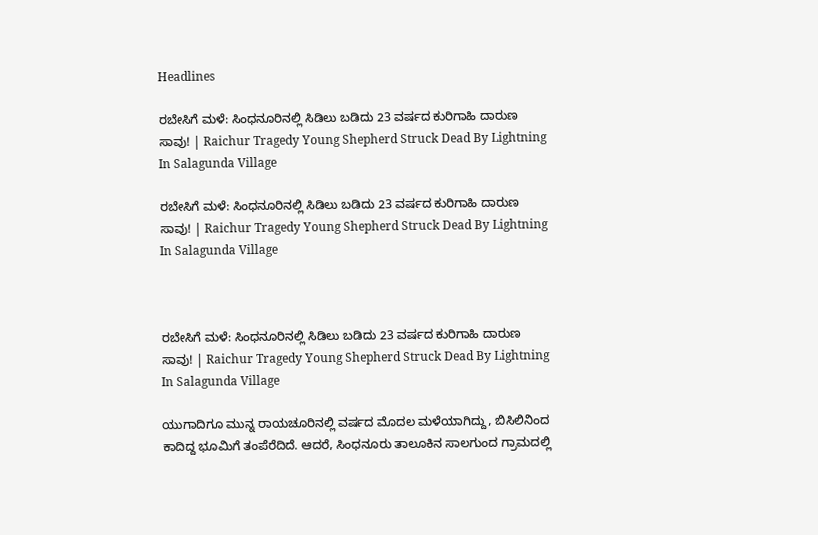Headlines

ರಬೇಸಿಗೆ ಮಳೆ: ಸಿಂಧನೂರಿನಲ್ಲಿ ಸಿಡಿಲು ಬಡಿದು 23 ವರ್ಷದ ಕುರಿಗಾಹಿ ದಾರುಣ ಸಾವು! | Raichur Tragedy Young Shepherd Struck Dead By Lightning In Salagunda Village

ರಬೇಸಿಗೆ ಮಳೆ: ಸಿಂಧನೂರಿನಲ್ಲಿ ಸಿಡಿಲು ಬಡಿದು 23 ವರ್ಷದ ಕುರಿಗಾಹಿ ದಾರುಣ ಸಾವು! | Raichur Tragedy Young Shepherd Struck Dead By Lightning In Salagunda Village



ರಬೇಸಿಗೆ ಮಳೆ: ಸಿಂಧನೂರಿನಲ್ಲಿ ಸಿಡಿಲು ಬಡಿದು 23 ವರ್ಷದ ಕುರಿಗಾಹಿ ದಾರುಣ ಸಾವು! | Raichur Tragedy Young Shepherd Struck Dead By Lightning In Salagunda Village

ಯುಗಾದಿಗೂ ಮುನ್ನ ರಾಯಚೂರಿನಲ್ಲಿ ವರ್ಷದ ಮೊದಲ ಮಳೆಯಾಗಿದ್ದು, ಬಿಸಿಲಿನಿಂದ ಕಾದಿದ್ದ ಭೂಮಿಗೆ ತಂಪೆರೆದಿದೆ. ಆದರೆ, ಸಿಂಧನೂರು ತಾಲೂಕಿನ ಸಾಲಗುಂದ ಗ್ರಾಮದಲ್ಲಿ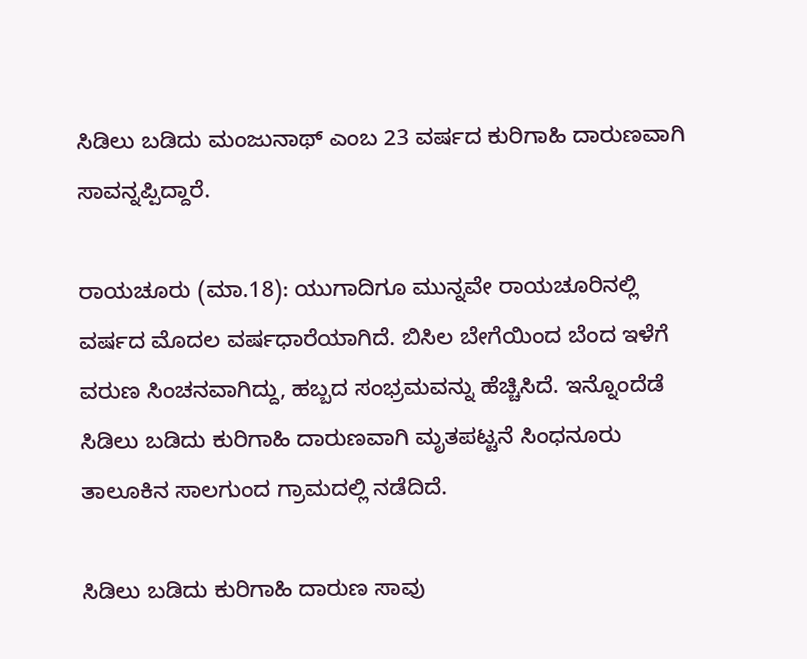ಸಿಡಿಲು ಬಡಿದು ಮಂಜುನಾಥ್ ಎಂಬ 23 ವರ್ಷದ ಕುರಿಗಾಹಿ ದಾರುಣವಾಗಿ ಸಾವನ್ನಪ್ಪಿದ್ದಾರೆ.

ರಾಯಚೂರು (ಮಾ.18): ಯುಗಾದಿಗೂ ಮುನ್ನವೇ ರಾಯಚೂರಿನಲ್ಲಿ ವರ್ಷದ ಮೊದಲ ವರ್ಷಧಾರೆಯಾಗಿದೆ. ಬಿಸಿಲ ಬೇಗೆಯಿಂದ ಬೆಂದ ಇಳೆಗೆ ವರುಣ ಸಿಂಚನವಾಗಿದ್ದು, ಹಬ್ಬದ ಸಂಭ್ರಮವನ್ನು ಹೆಚ್ಚಿಸಿದೆ. ಇನ್ನೊಂದೆಡೆ ಸಿಡಿಲು ಬಡಿದು ಕುರಿಗಾಹಿ ದಾರುಣವಾಗಿ ಮೃತಪಟ್ಟನೆ ಸಿಂಧನೂರು ತಾಲೂಕಿನ ಸಾಲಗುಂದ ಗ್ರಾಮದಲ್ಲಿ ನಡೆದಿದೆ.

ಸಿಡಿಲು ಬಡಿದು ಕುರಿಗಾಹಿ ದಾರುಣ ಸಾವು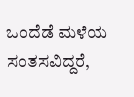ಒಂದೆಡೆ ಮಳೆಯ ಸಂತಸವಿದ್ದರೆ,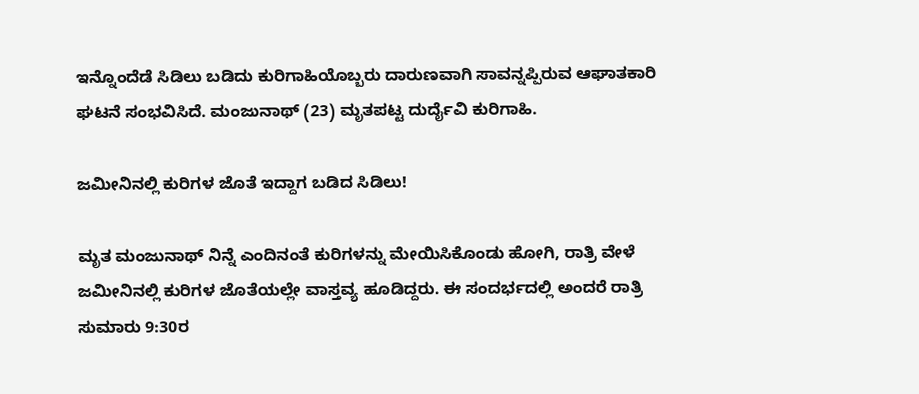ಇನ್ನೊಂದೆಡೆ ಸಿಡಿಲು ಬಡಿದು ಕುರಿಗಾಹಿಯೊಬ್ಬರು ದಾರುಣವಾಗಿ ಸಾವನ್ನಪ್ಪಿರುವ ಆಘಾತಕಾರಿ ಘಟನೆ ಸಂಭವಿಸಿದೆ. ಮಂಜುನಾಥ್ (23) ಮೃತಪಟ್ಟ ದುರ್ದೈವಿ ಕುರಿಗಾಹಿ.

ಜಮೀನಿನಲ್ಲಿ ಕುರಿಗಳ ಜೊತೆ ಇದ್ದಾಗ ಬಡಿದ ಸಿಡಿಲು!

ಮೃತ ಮಂಜುನಾಥ್ ನಿನ್ನೆ ಎಂದಿನಂತೆ ಕುರಿಗಳನ್ನು ಮೇಯಿಸಿಕೊಂಡು ಹೋಗಿ, ರಾತ್ರಿ ವೇಳೆ ಜಮೀನಿನಲ್ಲಿ ಕುರಿಗಳ ಜೊತೆಯಲ್ಲೇ ವಾಸ್ತವ್ಯ ಹೂಡಿದ್ದರು. ಈ ಸಂದರ್ಭದಲ್ಲಿ ಅಂದರೆ ರಾತ್ರಿ ಸುಮಾರು 9:30ರ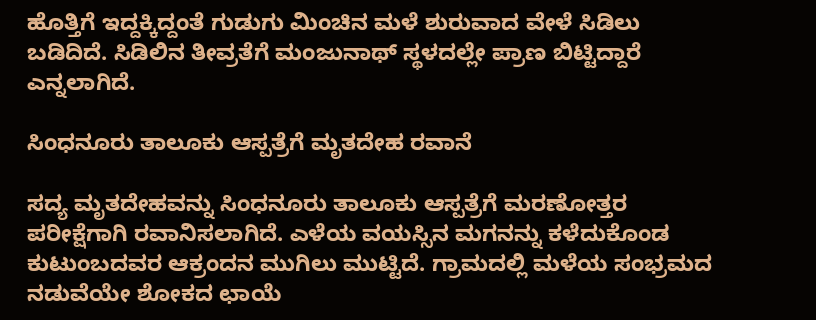ಹೊತ್ತಿಗೆ ಇದ್ದಕ್ಕಿದ್ದಂತೆ ಗುಡುಗು ಮಿಂಚಿನ ಮಳೆ ಶುರುವಾದ ವೇಳೆ ಸಿಡಿಲು ಬಡಿದಿದೆ. ಸಿಡಿಲಿನ ತೀವ್ರತೆಗೆ ಮಂಜುನಾಥ್ ಸ್ಥಳದಲ್ಲೇ ಪ್ರಾಣ ಬಿಟ್ಟಿದ್ದಾರೆ ಎನ್ನಲಾಗಿದೆ.

ಸಿಂಧನೂರು ತಾಲೂಕು ಆಸ್ಪತ್ರೆಗೆ ಮೃತದೇಹ ರವಾನೆ

ಸದ್ಯ ಮೃತದೇಹವನ್ನು ಸಿಂಧನೂರು ತಾಲೂಕು ಆಸ್ಪತ್ರೆಗೆ ಮರಣೋತ್ತರ ಪರೀಕ್ಷೆಗಾಗಿ ರವಾನಿಸಲಾಗಿದೆ. ಎಳೆಯ ವಯಸ್ಸಿನ ಮಗನನ್ನು ಕಳೆದುಕೊಂಡ ಕುಟುಂಬದವರ ಆಕ್ರಂದನ ಮುಗಿಲು ಮುಟ್ಟಿದೆ. ಗ್ರಾಮದಲ್ಲಿ ಮಳೆಯ ಸಂಭ್ರಮದ ನಡುವೆಯೇ ಶೋಕದ ಛಾಯೆ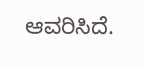ಆವರಿಸಿದೆ.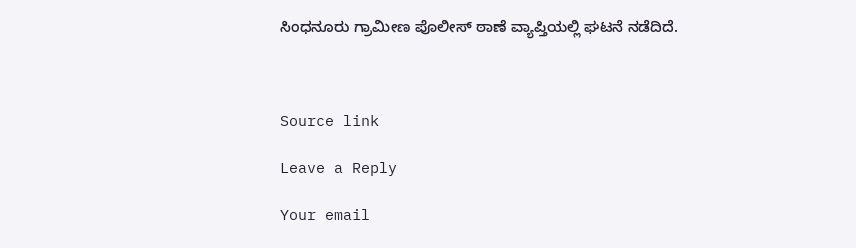ಸಿಂಧನೂರು ಗ್ರಾಮೀಣ ಪೊಲೀಸ್ ಠಾಣೆ ವ್ಯಾಪ್ತಿಯಲ್ಲಿ ಘಟನೆ ನಡೆದಿದೆ.



Source link

Leave a Reply

Your email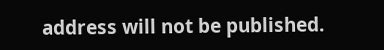address will not be published.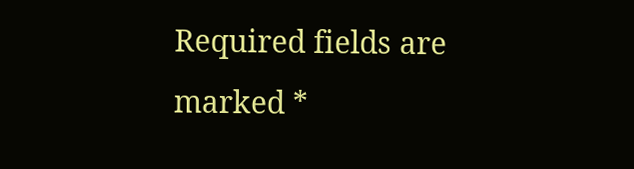Required fields are marked *